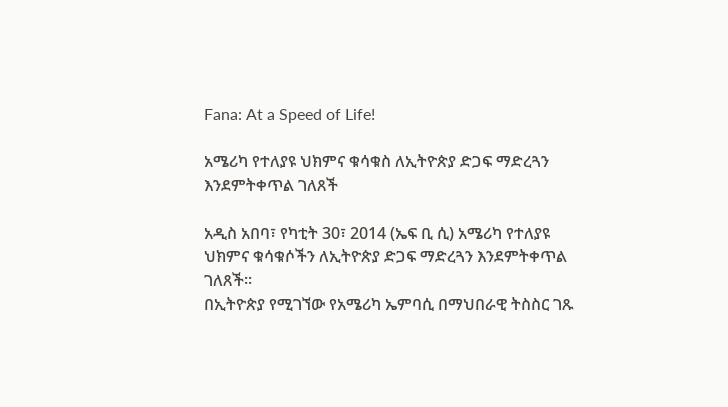Fana: At a Speed of Life!

አሜሪካ የተለያዩ ህክምና ቁሳቁስ ለኢትዮጵያ ድጋፍ ማድረጓን እንደምትቀጥል ገለጸች

አዲስ አበባ፣ የካቲት 30፣ 2014 (ኤፍ ቢ ሲ) አሜሪካ የተለያዩ ህክምና ቁሳቁሶችን ለኢትዮጵያ ድጋፍ ማድረጓን እንደምትቀጥል ገለጸች፡፡
በኢትዮጵያ የሚገኘው የአሜሪካ ኤምባሲ በማህበራዊ ትስስር ገጹ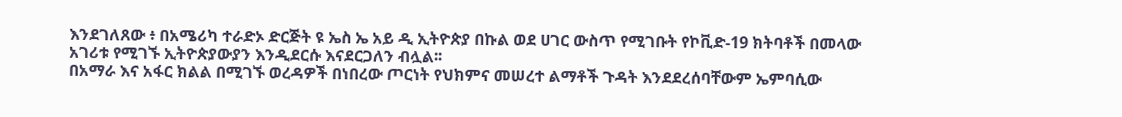እንደገለጸው ፥ በአሜሪካ ተራድኦ ድርጅት ዩ ኤስ ኤ አይ ዲ ኢትዮጵያ በኩል ወደ ሀገር ውስጥ የሚገቡት የኮቪድ-19 ክትባቶች በመላው አገሪቱ የሚገኙ ኢትዮጵያውያን እንዲደርሱ እናደርጋለን ብሏል፡፡
በአማራ እና አፋር ክልል በሚገኙ ወረዳዎች በነበረው ጦርነት የህክምና መሠረተ ልማቶች ጉዳት እንደደረሰባቸውም ኤምባሲው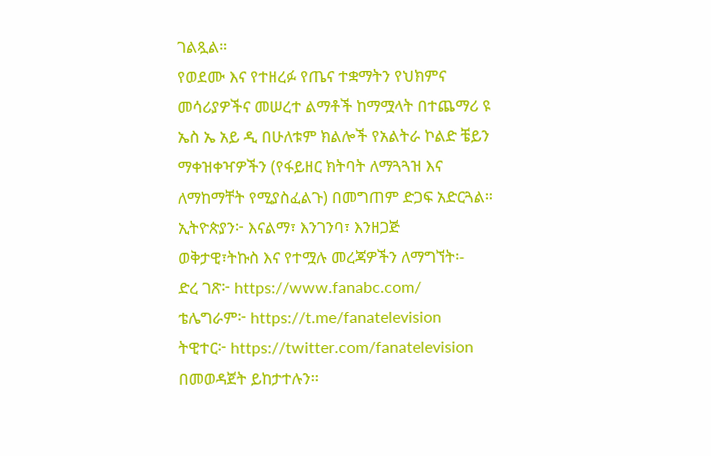ገልጿል።
የወደሙ እና የተዘረፉ የጤና ተቋማትን የህክምና መሳሪያዎችና መሠረተ ልማቶች ከማሟላት በተጨማሪ ዩ ኤስ ኤ አይ ዲ በሁለቱም ክልሎች የአልትራ ኮልድ ቼይን ማቀዝቀዣዎችን (የፋይዘር ክትባት ለማጓጓዝ እና ለማከማቸት የሚያስፈልጉ) በመግጠም ድጋፍ አድርጓል።
ኢትዮጵያን፦ እናልማ፣ እንገንባ፣ እንዘጋጅ
ወቅታዊ፣ትኩስ እና የተሟሉ መረጃዎችን ለማግኘት፡-
ድረ ገጽ፦ https://www.fanabc.com/
ቴሌግራም፦ https://t.me/fanatelevision
ትዊተር፦ https://twitter.com/fanatelevision በመወዳጀት ይከታተሉን፡፡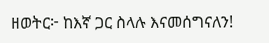ዘወትር፦ ከእኛ ጋር ስላሉ እናመሰግናለን!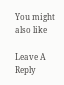You might also like

Leave A Reply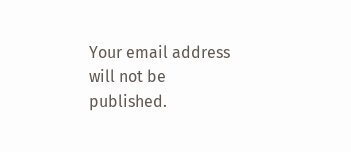Your email address will not be published.